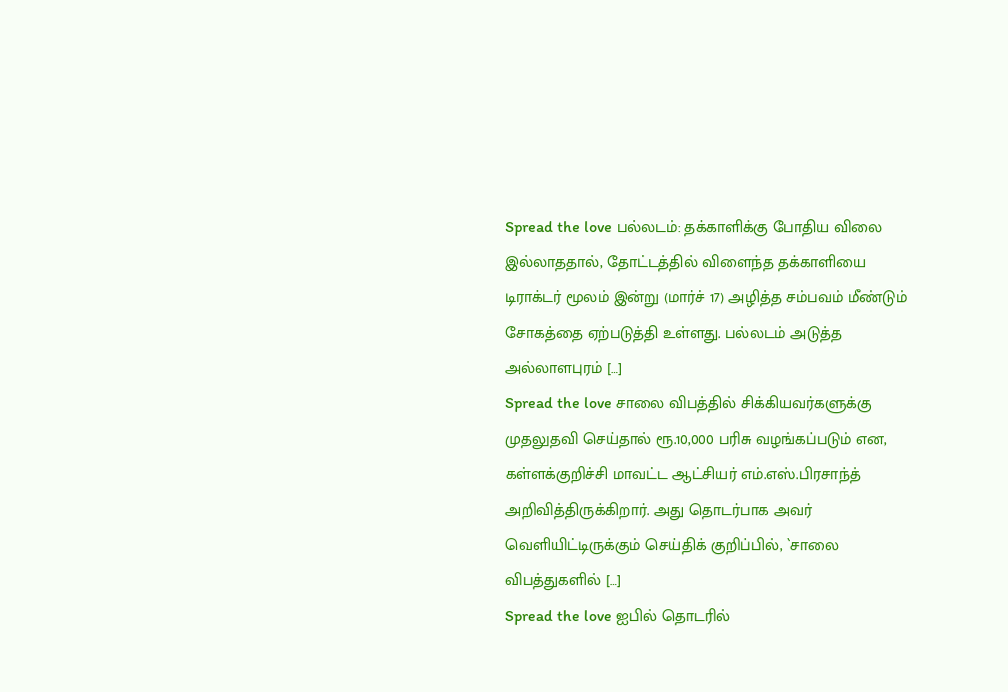Spread the love பல்லடம்: தக்காளிக்கு போதிய விலை இல்லாததால், தோட்டத்தில் விளைந்த தக்காளியை டிராக்டர் மூலம் இன்று (மார்ச் 17) அழித்த சம்பவம் மீண்டும் சோகத்தை ஏற்படுத்தி உள்ளது. பல்லடம் அடுத்த அல்லாளபுரம் […]
Spread the love சாலை விபத்தில் சிக்கியவர்களுக்கு முதலுதவி செய்தால் ரூ.10,000 பரிசு வழங்கப்படும் என, கள்ளக்குறிச்சி மாவட்ட ஆட்சியர் எம்.எஸ்.பிரசாந்த் அறிவித்திருக்கிறார். அது தொடர்பாக அவர் வெளியிட்டிருக்கும் செய்திக் குறிப்பில், `சாலை விபத்துகளில் […]
Spread the love ஐபில் தொடரில்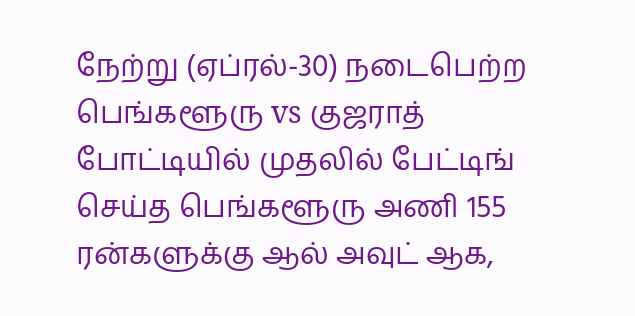நேற்று (ஏப்ரல்-30) நடைபெற்ற பெங்களூரு vs குஜராத் போட்டியில் முதலில் பேட்டிங் செய்த பெங்களூரு அணி 155 ரன்களுக்கு ஆல் அவுட் ஆக,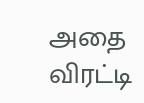அதை விரட்டி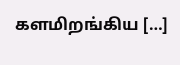களமிறங்கிய […]